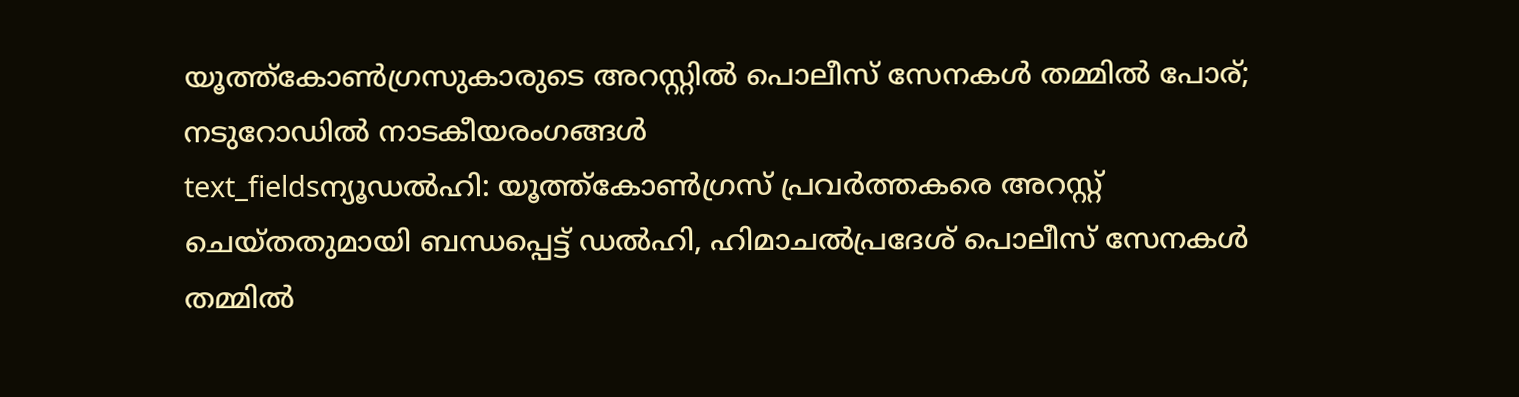യൂത്ത്കോൺഗ്രസുകാരുടെ അറസ്റ്റിൽ പൊലീസ് സേനകൾ തമ്മിൽ പോര്; നടുറോഡിൽ നാടകീയരംഗങ്ങൾ
text_fieldsന്യൂഡൽഹി: യൂത്ത്കോൺഗ്രസ് പ്രവർത്തകരെ അറസ്റ്റ് ചെയ്തതുമായി ബന്ധപ്പെട്ട് ഡൽഹി, ഹിമാചൽപ്രദേശ് പൊലീസ് സേനകൾ തമ്മിൽ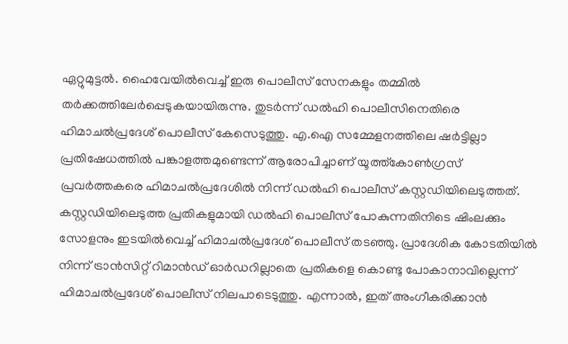ഏറ്റുമുട്ടൽ. ഹൈവേയിൽവെച്ച് ഇരു പൊലീസ് സേനകളും തമ്മിൽ തർക്കത്തിലേർപ്പെടുകയായിരുന്നു. തുടർന്ന് ഡൽഹി പൊലീസിനെതിരെ ഹിമാചൽപ്രദേശ് പൊലീസ് കേസെടുത്തു. എ.ഐ സമ്മേളനത്തിലെ ഷർട്ടില്ലാ പ്രതിഷേധത്തിൽ പങ്കാളത്തമുണ്ടെന്ന് ആരോപിച്ചാണ് യൂത്ത്കോൺഗ്രസ് പ്രവർത്തകരെ ഹിമാചൽപ്രദേശിൽ നിന്ന് ഡൽഹി പൊലീസ് കസ്റ്റഡിയിലെടുത്തത്.
കസ്റ്റഡിയിലെടുത്ത പ്രതികളുമായി ഡൽഹി പൊലീസ് പോകുന്നതിനിടെ ഷിംലക്കും സോളനും ഇടയിൽവെച്ച് ഹിമാചൽപ്രദേശ് പൊലീസ് തടഞ്ഞു. പ്രാദേശിക കോടതിയിൽ നിന്ന് ട്രാൻസിറ്റ് റിമാൻഡ് ഓർഡറില്ലാതെ പ്രതികളെ കൊണ്ടു പോകാനാവില്ലെന്ന് ഹിമാചൽപ്രദേശ് പൊലീസ് നിലപാടെടുത്തു. എന്നാൽ, ഇത് അംഗീകരിക്കാൻ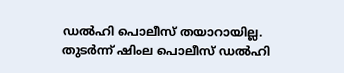ഡൽഹി പൊലീസ് തയാറായില്ല.
തുടർന്ന് ഷിംല പൊലീസ് ഡൽഹി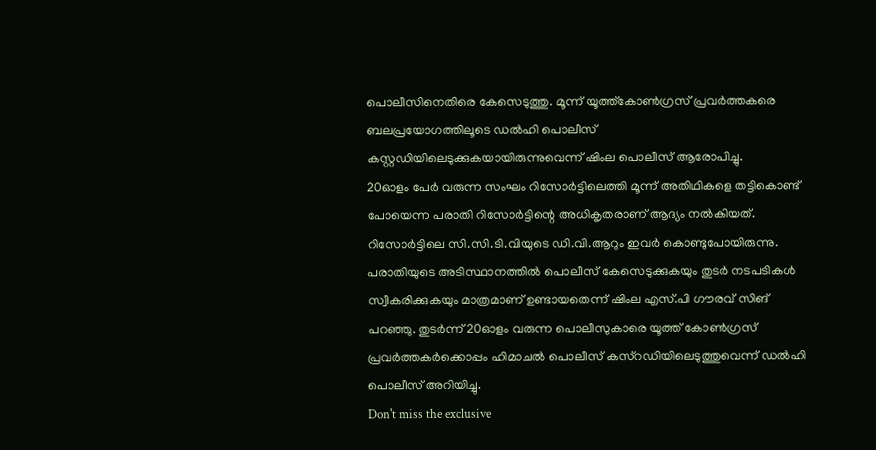പൊലീസിനെതിരെ കേസെടുത്തു. മൂന്ന് യൂത്ത്കോൺഗ്രസ് പ്രവർത്തകരെ ബലപ്രയോഗത്തിലൂടെ ഡൽഹി പൊലീസ് കസ്റ്റഡിയിലെടുക്കുകയായിരുന്നുവെന്ന് ഷിംല പൊലീസ് ആരോപിച്ചു.
20ഓളം പേർ വരുന്ന സംഘം റിസോർട്ടിലെത്തി മൂന്ന് അതിഥികളെ തട്ടികൊണ്ട് പോയെന്ന പരാതി റിസോർട്ടിന്റെ അധികൃതരാണ് ആദ്യം നൽകിയത്. റിസോർട്ടിലെ സി.സി.ടി.വിയുടെ ഡി.വി.ആറും ഇവർ കൊണ്ടുപോയിരുന്നു. പരാതിയുടെ അടിസ്ഥാനത്തിൽ പൊലീസ് കേസെടുക്കുകയും തുടർ നടപടികൾ സ്വീകരിക്കുകയും മാത്രമാണ് ഉണ്ടായതെന്ന് ഷിംല എസ്.പി ഗൗരവ് സിങ് പറഞ്ഞു. തുടർന്ന് 20ഓളം വരുന്ന പൊലീസുകാരെ യൂത്ത് കോൺഗ്രസ് പ്രവർത്തകർക്കൊപ്പം ഹിമാചൽ പൊലീസ് കസ്റഡിയിലെടുത്തുവെന്ന് ഡൽഹി പൊലീസ് അറിയിച്ചു.
Don't miss the exclusive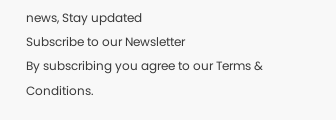news, Stay updated
Subscribe to our Newsletter
By subscribing you agree to our Terms & Conditions.